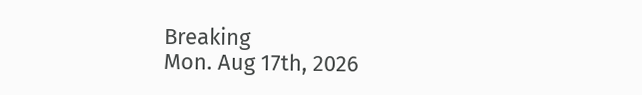Breaking
Mon. Aug 17th, 2026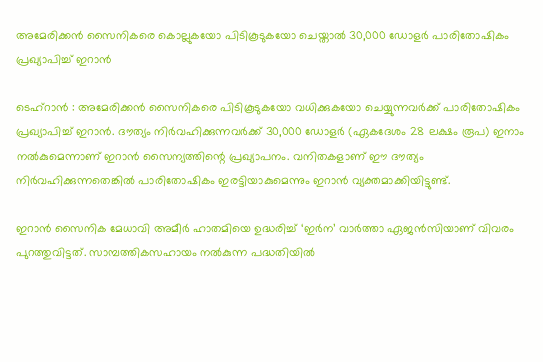അമേരിക്കന്‍ സൈനികരെ കൊല്ലുകയോ പിടികൂടുകയോ ചെയ്താല്‍ 30,000 ഡോളര്‍ പാരിതോഷികം പ്രഖ്യാപിച്ച് ഇറാന്‍

ടെഹ്‌റാന്‍ : അമേരിക്കന്‍ സൈനികരെ പിടികൂടുകയോ വധിക്കുകയോ ചെയ്യുന്നവര്‍ക്ക് പാരിതോഷികം പ്രഖ്യാപിച്ച് ഇറാന്‍. ദൗത്യം നിര്‍വഹിക്കുന്നവര്‍ക്ക് 30,000 ഡോളര്‍ (ഏകദേശം 28 ലക്ഷം രൂപ) ഇനാം നല്‍കുമെന്നാണ് ഇറാന്‍ സൈന്യത്തിന്റെ പ്രഖ്യാപനം. വനിതകളാണ് ഈ ദൗത്യം നിര്‍വഹിക്കുന്നതെങ്കില്‍ പാരിതോഷികം ഇരട്ടിയാകുമെന്നും ഇറാന്‍ വ്യക്തമാക്കിയിട്ടുണ്ട്.

ഇറാന്‍ സൈനിക മേധാവി അമീര്‍ ഹാതമിയെ ഉദ്ധരിച്ച് ‘ഇര്‍ന’ വാര്‍ത്താ ഏജന്‍സിയാണ് വിവരം പുറത്തുവിട്ടത്. സാമ്പത്തികസഹായം നല്‍കുന്ന പദ്ധതിയില്‍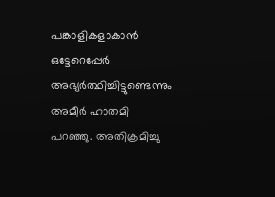പങ്കാളികളാകാന്‍ ഒട്ടേറെപ്പേര്‍ അഭ്യര്‍ത്ഥിച്ചിട്ടുണ്ടെന്നും അമീര്‍ ഹാതമി പറഞ്ഞു. അതിക്രമിച്ചു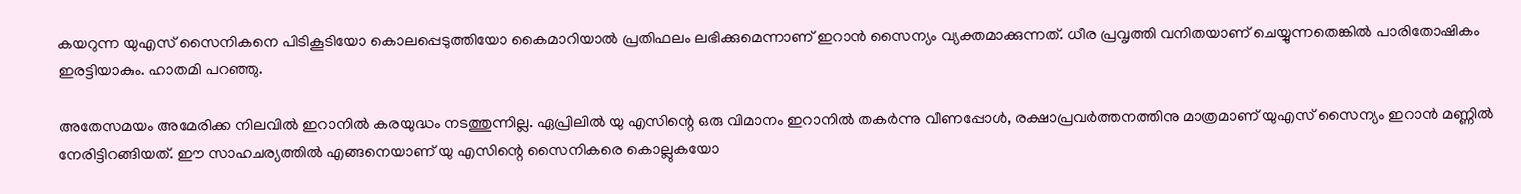കയറുന്ന യുഎസ് സൈനികനെ പിടികൂടിയോ കൊലപ്പെടുത്തിയോ കൈമാറിയാല്‍ പ്രതിഫലം ലഭിക്കുമെന്നാണ് ഇറാന്‍ സൈന്യം വ്യക്തമാക്കുന്നത്. ധീര പ്രവൃത്തി വനിതയാണ് ചെയ്യുന്നതെങ്കില്‍ പാരിതോഷികം ഇരട്ടിയാകും. ഹാതമി പറഞ്ഞു.

അതേസമയം അമേരിക്ക നിലവില്‍ ഇറാനില്‍ കരയുദ്ധം നടത്തുന്നില്ല. ഏപ്രിലില്‍ യു എസിന്റെ ഒരു വിമാനം ഇറാനില്‍ തകര്‍ന്നു വീണപ്പോള്‍, രക്ഷാപ്രവര്‍ത്തനത്തിനു മാത്രമാണ് യുഎസ് സൈന്യം ഇറാന്‍ മണ്ണില്‍ നേരിട്ടിറങ്ങിയത്. ഈ സാഹചര്യത്തില്‍ എങ്ങനെയാണ് യു എസിന്റെ സൈനികരെ കൊല്ലുകയോ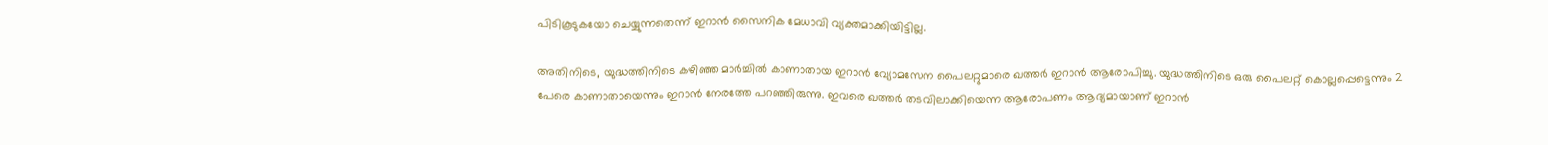പിടികൂടുകയോ ചെയ്യുന്നതെന്ന് ഇറാന്‍ സൈനിക മേധാവി വ്യക്തമാക്കിയിട്ടില്ല.

അതിനിടെ, യുദ്ധത്തിനിടെ കഴിഞ്ഞ മാര്‍ച്ചില്‍ കാണാതായ ഇറാന്‍ വ്യോമസേന പൈലറ്റുമാരെ ഖത്തര്‍ ഇറാന്‍ ആരോപിച്ചു. യുദ്ധത്തിനിടെ ഒരു പൈലറ്റ് കൊല്ലപ്പെട്ടെന്നും 2 പേരെ കാണാതായെന്നും ഇറാന്‍ നേരത്തേ പറഞ്ഞിരുന്നു. ഇവരെ ഖത്തര്‍ തടവിലാക്കിയെന്ന ആരോപണം ആദ്യമായാണ് ഇറാന്‍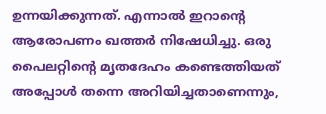ഉന്നയിക്കുന്നത്. എന്നാല്‍ ഇറാന്റെ ആരോപണം ഖത്തര്‍ നിഷേധിച്ചു. ഒരു പൈലറ്റിന്റെ മൃതദേഹം കണ്ടെത്തിയത് അപ്പോള്‍ തന്നെ അറിയിച്ചതാണെന്നും,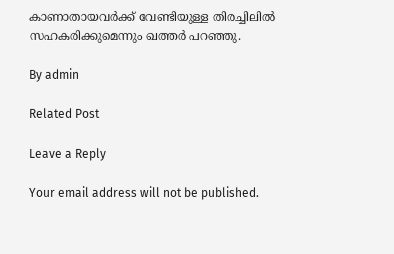കാണാതായവര്‍ക്ക് വേണ്ടിയുള്ള തിരച്ചിലില്‍ സഹകരിക്കുമെന്നും ഖത്തര്‍ പറഞ്ഞു.

By admin

Related Post

Leave a Reply

Your email address will not be published.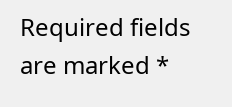Required fields are marked *